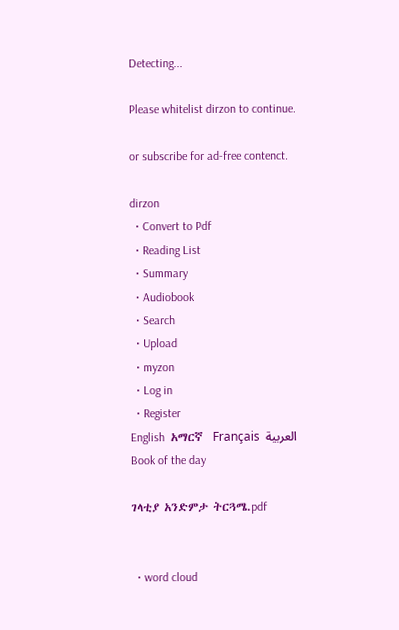Detecting...

Please whitelist dirzon to continue.

or subscribe for ad-free contenct.

dirzon
  • Convert to Pdf
  • Reading List
  • Summary
  • Audiobook
  • Search
  • Upload
  • myzon
  • Log in
  • Register
English  አማርኛ  Français  العربية
Book of the day

ገላቲያ አንድምታ ትርጓሜ.pdf


  • word cloud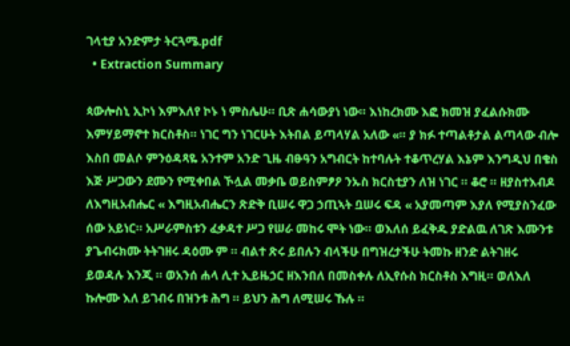ገላቲያ አንድምታ ትርጓሜ.pdf
  • Extraction Summary

ጳውሎስኒ ኢኮነ እምእለየ ኮኑ ነ ምስሌሁ። ቢጽ ሐሳውያነ ነው። እነከረክሙ እፎ ክመዝ ያፈልሱክሙ እምሃይማኖተ ክርስቶስ። ነገር ግን ነገርሁት እትበል ይጣላሃል አለው «። ያ ክፉ ተጣልቶታል ልጣላው ብሎ እስበ መልሶ ምንዕዳጻዬ አንተም አንድ ጊዜ ብፁዓን አግብርት ከተባሉት ተቆጥረሃል እኔም እንግዲህ በቄስ እጅ ሥጋውን ደሙን የሚቀበል ኾሏል መቃቤ ወይስምፆዖ ንኡስ ክርስቲያን ለዝ ነገር ። ቆሮ ። ዘያስተእብዶ ለእግዚአብሔር « እግዚአብሔርን ጽድቅ ቢሠሩ ዋጋ ኃጢኣት ቧሠሩ ፍዳ « አያመጣም እያለ የሚያስንፈው ሰው አይነር። አሥራምስቱን ፈቃዳተ ሥጋ የሠራ መከሩ ሞት ነው። ወእለሰ ይፈቅዱ ያድልዉ ለገጽ እሙንቱ ያጌብሩክሙ ትትገዘሩ ዳዕሙ ም ። ብልተ ጽሩ ይበሉን ብላችሁ በግዝረታችሁ ትመኩ ዘንድ ልትገዘሩ ይወዳሉ እንጂ ። ወአንሰ ሐላ ሊተ ኢይዜኃር ዘእንበለ በመስቀሉ ለኢየሱስ ክርስቶስ እግዚ። ወለእለ ኩሎሙ እለ ይገብሩ በዝንቱ ሕግ ። ይህን ሕግ ለሚሠሩ ኹሉ ።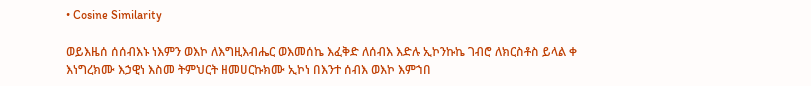• Cosine Similarity

ወይእዜሰ ሰሰብእኑ ነእምን ወእኮ ለእግዚእብሔር ወእመሰኬ እፈቅድ ለሰብእ እድሉ ኢኮንኩኬ ገብሮ ለክርስቶስ ይላል ቀ እነግረክሙ እኃዊነ እስመ ትምህርት ዘመሀርኩክሙ ኢኮነ በእንተ ሰብእ ወእኮ እምኀበ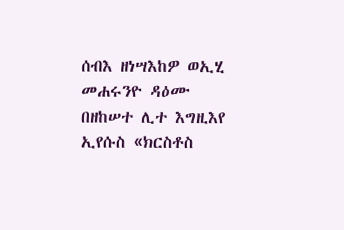ሰብእ ዘነሣእከዎ ወኢሂ መሐሩንዮ ዳዕሙ በዘከሠተ ሊተ እግዚእየ ኢየሱስ «ክርስቶስ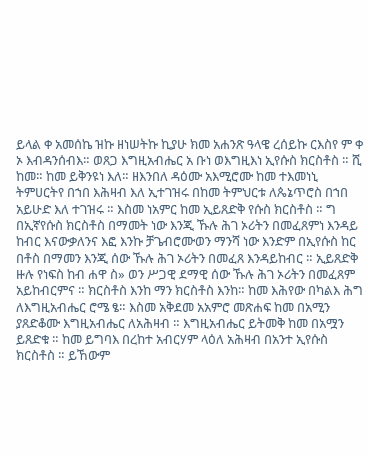ይላል ቀ አመሰኬ ዝኩ ዘነሠትኩ ኪያሁ ክመ አሐንጽ ዓላዌ ረሰይኩ ርእስየ ም ቀ ኦ እብዳንሰብእ። ወጸጋ እግዚአብሔር አ ቡነ ወእግዚእነ ኢየሱስ ክርስቶስ ። ሺ ከመ። ከመ ይቅንዩነ እለ። ዘእንበለ ዳዕሙ አእሚሮሙ ከመ ተእመነኒ ትምሀርትየ በኀበ እሕዛብ እለ ኢተገዝሩ በከመ ትምህርቱ ለጴኔጥሮስ በኀበ አይሁድ እለ ተገዝሩ ። እስመ ነአምር ከመ ኢይጸድቅ የሱስ ክርስቶስ ። ግ በኢኛየሱስ ክርስቶስ በማመት ነው እንጂ ኹሉ ሕገ ኦሪትን በመፈጸምነ እንዳይ ከብር እናውቃለንና እፎ እንኩ ቻጌብሮሙወን ማንሻ ነው እንድም በኢየሱስ ከር በቶስ በማመን እንጂ ሰው ኹሉ ሕገ ኦሪትን በመፈጸ እንዳይከብር ። ኢይጸድቅ ዙሉ የነፍስ ከብ ሐዋ ስ» ወን ሥጋዊ ደማዊ ሰው ኹሉ ሕገ ኦሪትን በመፈጸም አይከብርምና ። ክርስቶስ እንከ ማን ክርስቶስ እንከ። ከመ እሕየው በካልእ ሕግ ለእግዚአብሔር ሮሜ ፄ። እስመ አቅደመ አአምሮ መጽሐፍ ከመ በአሚን ያጸድቆሙ እግዚአብሔር ለአሕዛብ ። እግዚአብሔር ይትመቅ ከመ በአሟን ይጸድቁ ። ከመ ይግባእ በረከተ አብርሃም ላዕለ አሕዛብ በአንተ ኢየሱስ ክርስቶስ ። ይኸውም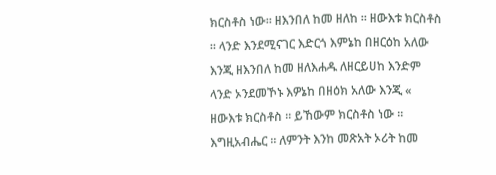ክርስቶስ ነው። ዘእንበለ ከመ ዘለከ ። ዘውእቱ ክርስቶስ ። ላንድ እንደሚናገር እድርጎ እምኔከ በዘርዕከ አለው እንጂ ዘእንበለ ከመ ዘለእሐዱ ለዘርይሀከ እንድም ላንድ ኦንደመኾኑ እዎኔከ በዘዕክ አለው እንጂ « ዘውእቱ ክርስቶስ ። ይኸውም ክርስቶስ ነው ። እግዚአብሔር ። ለምንት እንከ መጽአት ኦሪት ከመ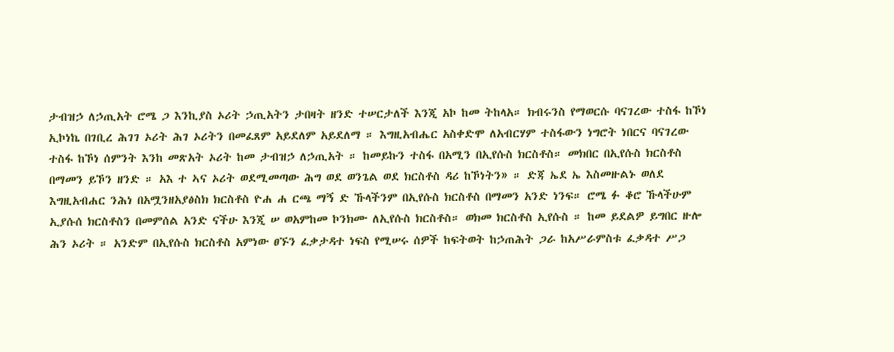ታብዝኃ ለኃጢአት ሮሜ ጋ እንኪያስ ኦሪት ኃጢአትን ታበዛት ዘንድ ተሠርታለች እንጂ አኮ ከመ ትከላአ። ክብሩንስ የማወርሱ ባናገረው ተስፋ ከኾነ ኢኮነኬ በገቢረ ሕገገ ኦሪት ሕገ ኦሪትን በመፈጸም አይደለም አይደለማ ። እግዚአብሔር አስቀድሞ ለአብርሃም ተስፋውን ነግሮት ነበርና ባናገረው ተስፋ ከኾነ ሰምንት እንከ መጽአት ኦሪት ከመ ታብዝኃ ለኃጢአት ። ከመይኩን ተስፋ በአሚን በኢየሱስ ክርስቶስ። መክበር በኢየሱስ ክርስቶስ በማመን ይኾን ዘንድ ። አእ ተ ኣና ኦሪት ወደሚመጣው ሕግ ወደ ወንጌል ወደ ክርስቶስ ዳሪ ከኾነትን» ። ድጃ ኤደ ኤ እስመዙልኑ ወለደ እግዚአብሐር ንሕነ በአሟንዘአያፅስክ ክርስቶስ ዮሐ ሐ ርጫ ማኝ ድ ኹላችንም በኢየሱስ ክርስቶስ በማመን አንድ ነንፍ። ሮሜ ፉ ቆሮ ኹላችሁም ኢያሱሰ ክርስቶስን በመምሰል አንድ ናችሁ እንጂ ሠ ወአምከመ ኮንክሙ ለኢየሱስ ክርስቶስ። ወክመ ክርስቶስ ኢየሱስ ። ከመ ይደልዎ ይግበር ዙሎ ሕን ኦሪት ። አንድም በኢየሱስ ክርስቶስ አምነው ፀኙን ፈቃታዳተ ነፍስ የሚሠሩ ሰዎች ከፍትወት ከኃጠሕት ጋራ ከአሥራምስቱ ፈቃዳተ ሥጋ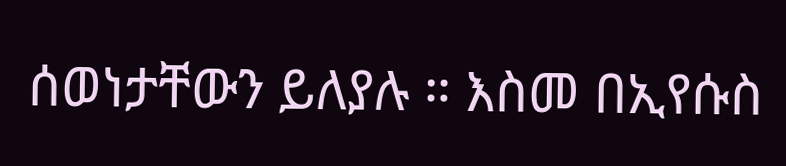ሰወነታቸውን ይለያሉ ። እስመ በኢየሱስ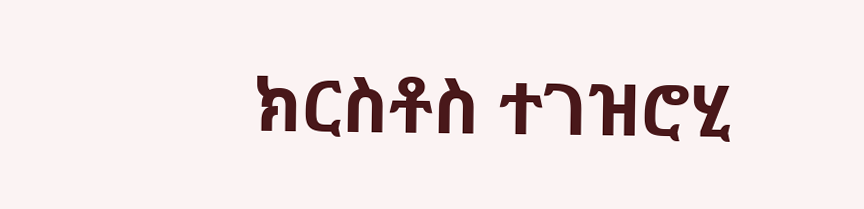ክርስቶስ ተገዝሮሂ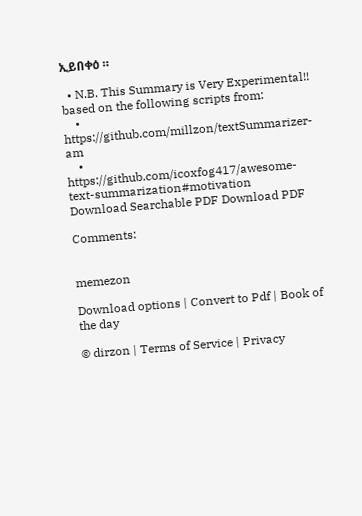ኢይበቀዕ ።

  • N.B. This Summary is Very Experimental!! based on the following scripts from:
    • https://github.com/millzon/textSummarizer-am
    • https://github.com/icoxfog417/awesome-text-summarization#motivation
Download Searchable PDF Download PDF

Comments:


memezon

Download options | Convert to Pdf | Book of the day

© dirzon | Terms of Service | Privacy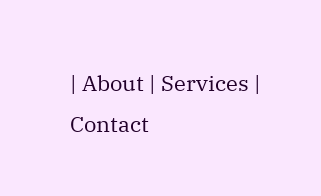| About | Services | Contact